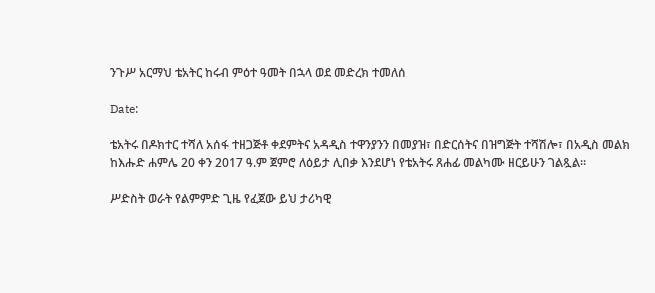ንጉሥ አርማህ ቴአትር ከሩብ ምዕተ ዓመት በኋላ ወደ መድረክ ተመለሰ

Date:

ቴአትሩ በዶክተር ተሻለ አሰፋ ተዘጋጅቶ ቀደምትና አዳዲስ ተዋንያንን በመያዝ፣ በድርሰትና በዝግጅት ተሻሽሎ፣ በአዲስ መልክ ከእሑድ ሐምሌ 20 ቀን 2017 ዓ.ም ጀምሮ ለዕይታ ሊበቃ እንደሆነ የቴአትሩ ጸሐፊ መልካሙ ዘርይሁን ገልጿል።

ሥድስት ወራት የልምምድ ጊዜ የፈጀው ይህ ታሪካዊ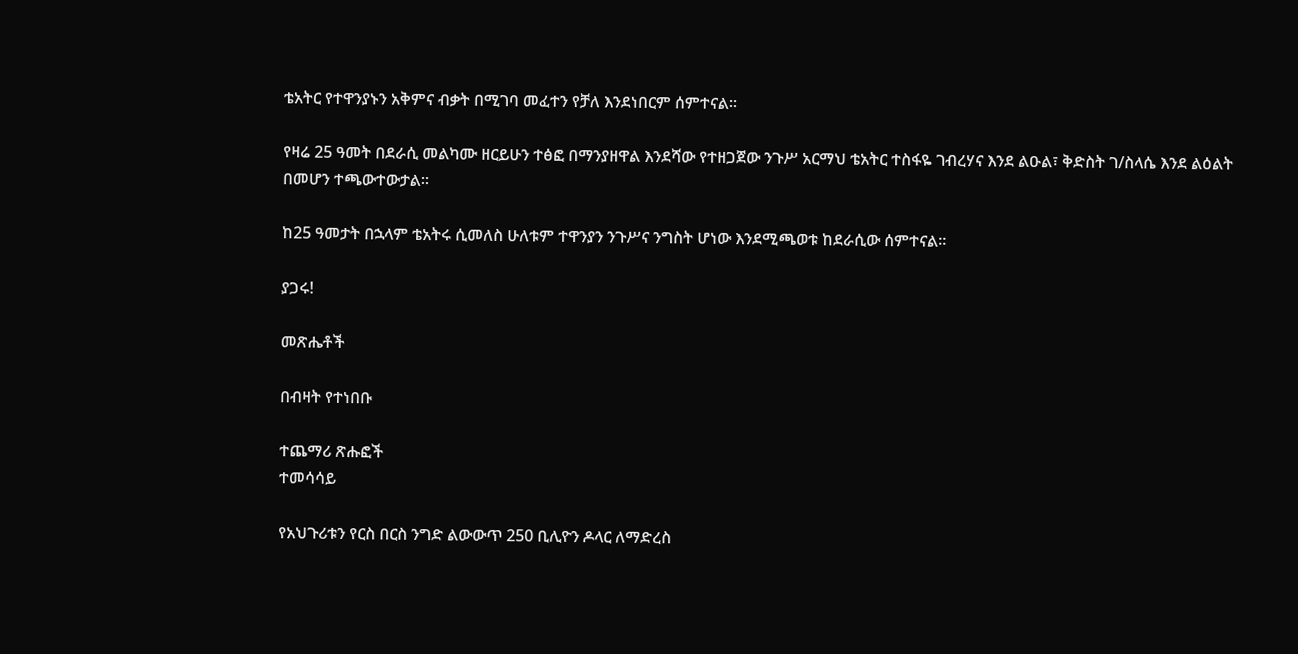ቴአትር የተዋንያኑን አቅምና ብቃት በሚገባ መፈተን የቻለ እንደነበርም ሰምተናል።

የዛሬ 25 ዓመት በደራሲ መልካሙ ዘርይሁን ተፅፎ በማንያዘዋል እንደሻው የተዘጋጀው ንጉሥ አርማህ ቴአትር ተስፋዬ ገብረሃና እንደ ልዑል፣ ቅድስት ገ/ስላሴ እንደ ልዕልት በመሆን ተጫውተውታል።

ከ25 ዓመታት በኋላም ቴአትሩ ሲመለስ ሁለቱም ተዋንያን ንጉሥና ንግስት ሆነው እንደሚጫወቱ ከደራሲው ሰምተናል።

ያጋሩ!

መጽሔቶች

በብዛት የተነበቡ

ተጨማሪ ጽሑፎች
ተመሳሳይ

የአህጉሪቱን የርስ በርስ ንግድ ልውውጥ 250 ቢሊዮን ዶላር ለማድረስ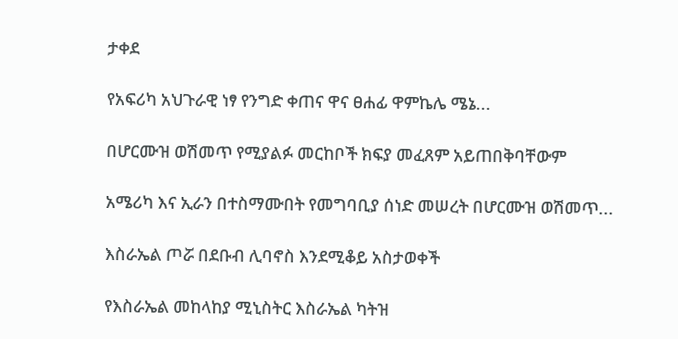ታቀደ

የአፍሪካ አህጉራዊ ነፃ የንግድ ቀጠና ዋና ፀሐፊ ዋምኬሌ ሜኔ...

በሆርሙዝ ወሽመጥ የሚያልፉ መርከቦች ክፍያ መፈጸም አይጠበቅባቸውም

አሜሪካ እና ኢራን በተስማሙበት የመግባቢያ ሰነድ መሠረት በሆርሙዝ ወሽመጥ...

እስራኤል ጦሯ በደቡብ ሊባኖስ እንደሚቆይ አስታወቀች

የእስራኤል መከላከያ ሚኒስትር እስራኤል ካትዝ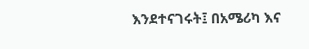እንደተናገሩት፤ በአሜሪካ እና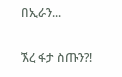በኢራን...

ኧረ ፋታ ስጡን?!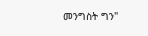መንግስት ግን"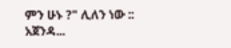ምን ሁኑ ?" ሊለን ነው :: አጀንዳ...